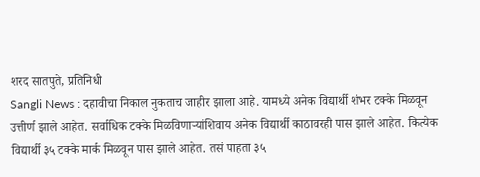शरद सातपुते, प्रतिनिधी
Sangli News : दहावीचा निकाल नुकताच जाहीर झाला आहे. यामध्ये अनेक विद्यार्थी शंभर टक्के मिळवून उत्तीर्ण झाले आहेत. सर्वाधिक टक्के मिळविणाऱ्यांशिवाय अनेक विद्यार्थी काठावरही पास झाले आहेत. कित्येक विद्यार्थी ३५ टक्के मार्क मिळवून पास झाले आहेत. तसं पाहता ३५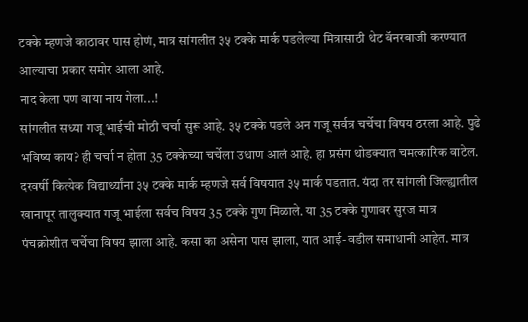टक्के म्हणजे काठावर पास होणं, मात्र सांगलीत ३५ टक्के मार्क पडलेल्या मित्रासाठी थेट बॅनरबाजी करण्यात आल्याचा प्रकार समोर आला आहे.
नाद केला पण वाया नाय गेला...!
सांगलीत सध्या गजू भाईची मोठी चर्चा सुरू आहे. ३५ टक्के पडले अन गजू सर्वत्र चर्चेचा विषय ठरला आहे. पुढे भविष्य काय? ही चर्चा न होता 35 टक्केच्या चर्चेला उधाण आलं आहे. हा प्रसंग थोडक्यात चमत्कारिक वाटेल. दरवर्षी कित्येक विद्यार्थ्यांना ३५ टक्के मार्क म्हणजे सर्व विषयात ३५ मार्क पडतात. यंदा तर सांगली जिल्ह्यातील खानापूर तालुक्यात गजू भाईला सर्वच विषय 35 टक्के गुण मिळाले. या 35 टक्के गुणावर सुरज मात्र पंचक्रोशीत चर्चेचा विषय झाला आहे. कसा का असेना पास झाला, यात आई-वडील समाधानी आहेत. मात्र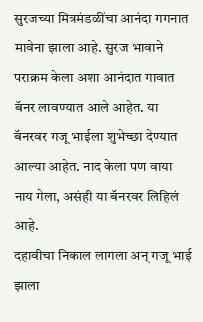सुरजच्या मित्रमंडळींचा आनंदा गगनात मावेना झाला आहे. सुरज भावाने पराक्रम केला अशा आनंदात गावात बॅनर लावण्यात आले आहेत. या बॅनरवर गजू भाईला शुभेच्छा देण्यात आल्या आहेत. नाद केला पण वाया नाय गेला, असंही या बॅनरवर लिहिलं आहे.
दहावीचा निकाल लागला अन् गजू भाई झाला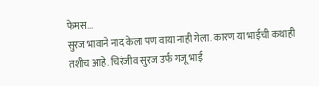फेमस...
सुरज भावाने नाद केला पण वाया नाही गेला. कारण या भाईची कथाही तशीच आहे. चिरंजीव सुरज उर्फ गजू भाई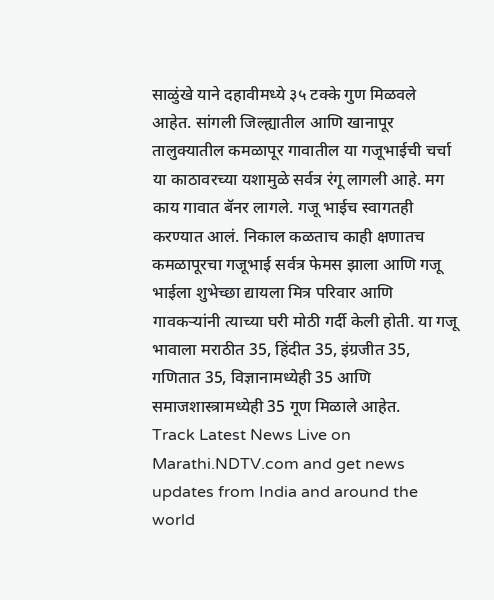साळुंखे याने दहावीमध्ये ३५ टक्के गुण मिळवले आहेत. सांगली जिल्ह्यातील आणि खानापूर तालुक्यातील कमळापूर गावातील या गजूभाईची चर्चा या काठावरच्या यशामुळे सर्वत्र रंगू लागली आहे. मग काय गावात बॅनर लागले. गजू भाईच स्वागतही करण्यात आलं. निकाल कळताच काही क्षणातच कमळापूरचा गजूभाई सर्वत्र फेमस झाला आणि गजू भाईला शुभेच्छा द्यायला मित्र परिवार आणि गावकऱ्यांनी त्याच्या घरी मोठी गर्दी केली होती. या गजू भावाला मराठीत 35, हिंदीत 35, इंग्रजीत 35, गणितात 35, विज्ञानामध्येही 35 आणि समाजशास्त्रामध्येही 35 गूण मिळाले आहेत.
Track Latest News Live on Marathi.NDTV.com and get news updates from India and around the world